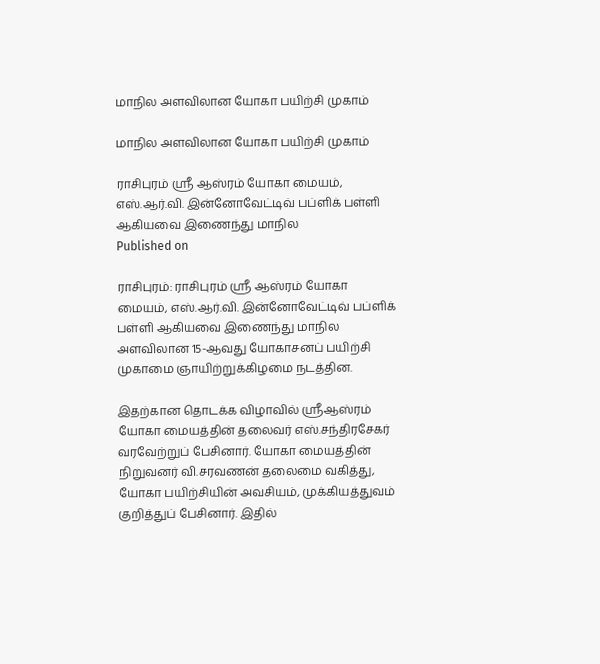மாநில அளவிலான யோகா பயிற்சி முகாம்

மாநில அளவிலான யோகா பயிற்சி முகாம்

ராசிபுரம் ஸ்ரீ ஆஸ்ரம் யோகா மையம், எஸ்.ஆர்.வி. இன்னோவேட்டிவ் பப்ளிக் பள்ளி ஆகியவை இணைந்து மாநில
Published on

ராசிபுரம்: ராசிபுரம் ஸ்ரீ ஆஸ்ரம் யோகா மையம், எஸ்.ஆர்.வி. இன்னோவேட்டிவ் பப்ளிக் பள்ளி ஆகியவை இணைந்து மாநில அளவிலான 15-ஆவது யோகாசனப் பயிற்சி முகாமை ஞாயிற்றுக்கிழமை நடத்தின.

இதற்கான தொடக்க விழாவில் ஸ்ரீஆஸ்ரம் யோகா மையத்தின் தலைவர் எஸ்.சந்திரசேகர் வரவேற்றுப் பேசினார். யோகா மையத்தின் நிறுவனர் வி.சரவணன் தலைமை வகித்து, யோகா பயிற்சியின் அவசியம், முக்கியத்துவம் குறித்துப் பேசினார். இதில்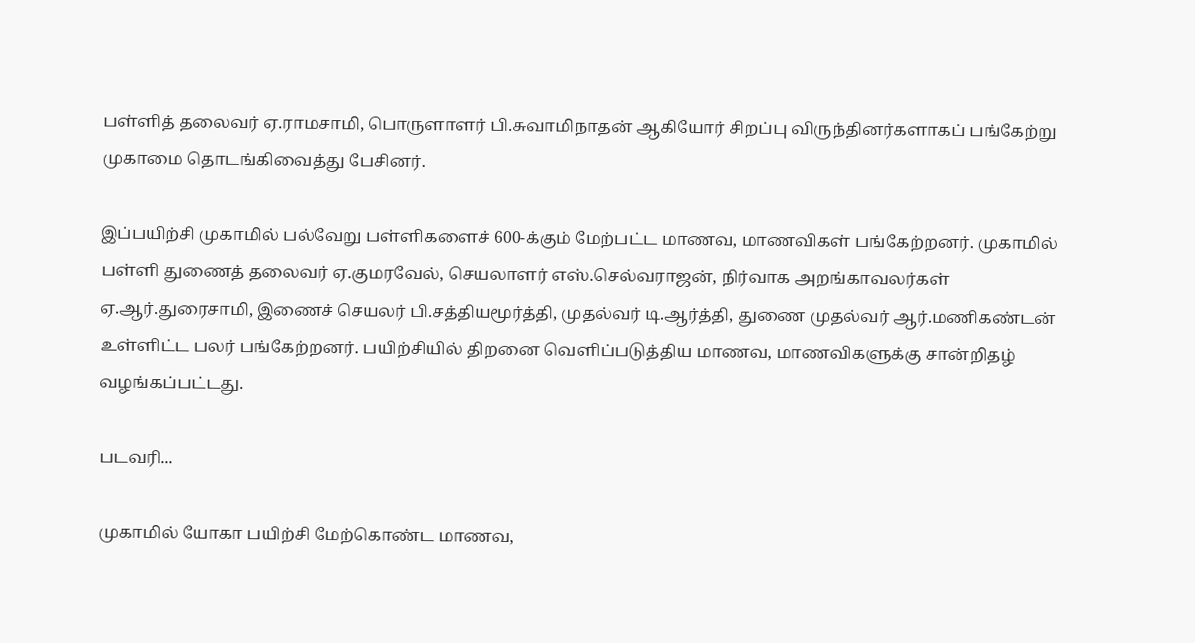பள்ளித் தலைவர் ஏ.ராமசாமி, பொருளாளர் பி.சுவாமிநாதன் ஆகியோர் சிறப்பு விருந்தினர்களாகப் பங்கேற்று முகாமை தொடங்கிவைத்து பேசினர்.

இப்பயிற்சி முகாமில் பல்வேறு பள்ளிகளைச் 600-க்கும் மேற்பட்ட மாணவ, மாணவிகள் பங்கேற்றனர். முகாமில் பள்ளி துணைத் தலைவர் ஏ.குமரவேல், செயலாளர் எஸ்.செல்வராஜன், நிர்வாக அறங்காவலர்கள் ஏ.ஆர்.துரைசாமி, இணைச் செயலர் பி.சத்தியமூர்த்தி, முதல்வர் டி.ஆர்த்தி, துணை முதல்வர் ஆர்.மணிகண்டன் உள்ளிட்ட பலர் பங்கேற்றனர். பயிற்சியில் திறனை வெளிப்படுத்திய மாணவ, மாணவிகளுக்கு சான்றிதழ் வழங்கப்பட்டது.

படவரி...

முகாமில் யோகா பயிற்சி மேற்கொண்ட மாணவ,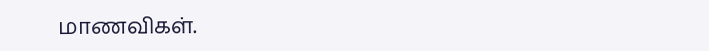மாணவிகள்.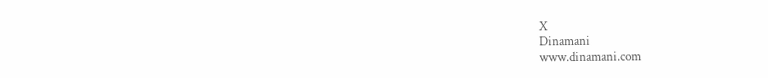X
Dinamani
www.dinamani.com